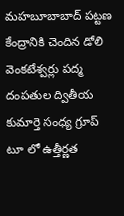మహబూబాబాద్ పట్టణ కేంద్రానికి చెందిన డోలి వెంకటేశ్వర్లు పద్మ దంపతుల ద్వితీయ కుమార్తె సంధ్య గ్రూప్ టూ లో ఉత్తీర్ణత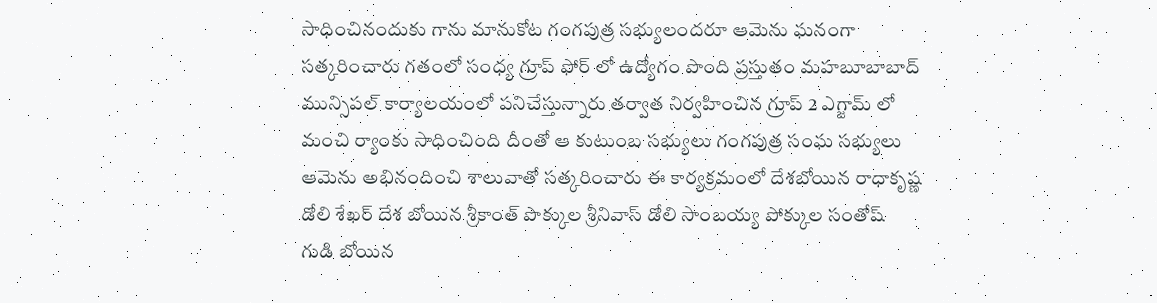సాధించినందుకు గాను మానుకోట గంగపుత్ర సభ్యులందరూ ఆమెను ఘనంగా సత్కరించారు గతంలో సంధ్య గ్రూప్ ఫోర్ లో ఉద్యోగం పొంది ప్రస్తుతం మహబూబాబాద్ మున్సిపల్ కార్యాలయంలో పనిచేస్తున్నారు తర్వాత నిర్వహించిన గ్రూప్ 2 ఎగ్జామ్ లో మంచి ర్యాంకు సాధించింది దీంతో ఆ కుటుంబ సభ్యులు గంగపుత్ర సంఘ సభ్యులు ఆమెను అభినందించి శాలువాతో సత్కరించారు ఈ కార్యక్రమంలో దేశబోయిన రాధాకృష్ణ డోలి శేఖర్ దేశ బోయిన శ్రీకాంత్ పొక్కుల శ్రీనివాస్ డోలి సాంబయ్య పోక్కుల సంతోష్ గుడి బోయిన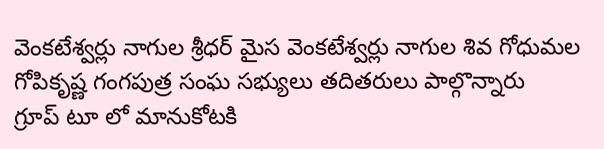వెంకటేశ్వర్లు నాగుల శ్రీధర్ మైస వెంకటేశ్వర్లు నాగుల శివ గోధుమల గోపికృష్ణ గంగపుత్ర సంఘ సభ్యులు తదితరులు పాల్గొన్నారు
గ్రూప్ టూ లో మానుకోటకి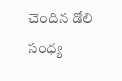చెందిన డోలి సంధ్య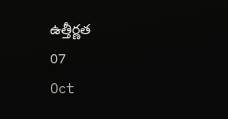ఉత్తీర్ణత
07
Oct